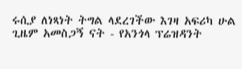ሩሲያ ለነጻነት ትግል ላደረገችው እገዛ አፍሪካ ሁል ጊዜም አመስጋኝ ናት - የአንጎላ ፕሬዝዳንት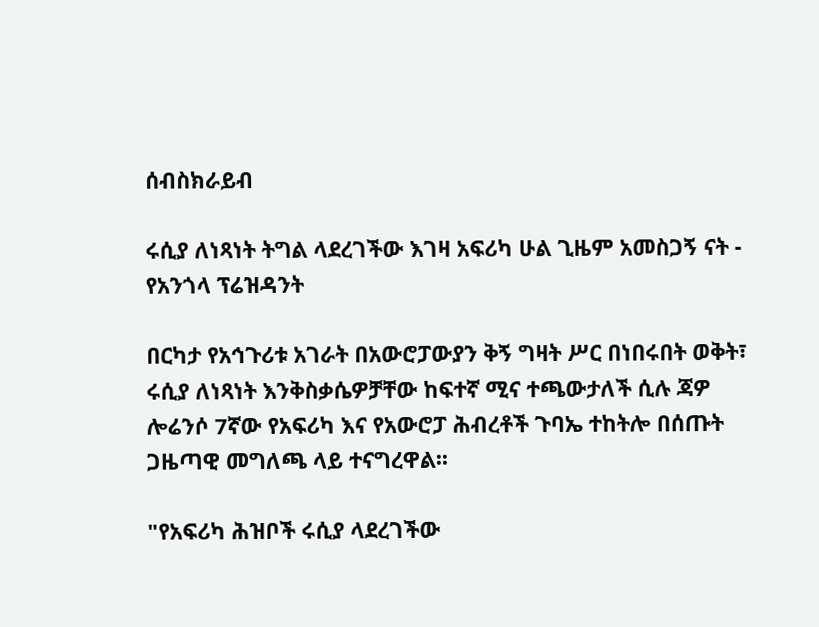ሰብስክራይብ

ሩሲያ ለነጻነት ትግል ላደረገችው እገዛ አፍሪካ ሁል ጊዜም አመስጋኝ ናት - የአንጎላ ፕሬዝዳንት

በርካታ የአኅጉሪቱ አገራት በአውሮፓውያን ቅኝ ግዛት ሥር በነበሩበት ወቅት፣ ሩሲያ ለነጻነት እንቅስቃሴዎቻቸው ከፍተኛ ሚና ተጫውታለች ሲሉ ጃዎ ሎሬንሶ 7ኛው የአፍሪካ እና የአውሮፓ ሕብረቶች ጉባኤ ተከትሎ በሰጡት ጋዜጣዊ መግለጫ ላይ ተናግረዋል፡፡

"የአፍሪካ ሕዝቦች ሩሲያ ላደረገችው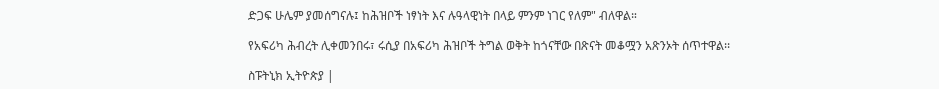ድጋፍ ሁሌም ያመሰግናሉ፤ ከሕዝቦች ነፃነት እና ሉዓላዊነት በላይ ምንም ነገር የለም" ብለዋል።

የአፍሪካ ሕብረት ሊቀመንበሩ፣ ሩሲያ በአፍሪካ ሕዝቦች ትግል ወቅት ከጎናቸው በጽናት መቆሟን አጽንኦት ሰጥተዋል፡፡

ስፑትኒክ ኢትዮጵያ |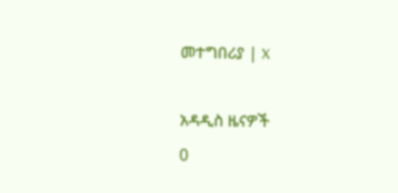መተግበሪያ | X

አዳዲስ ዜናዎች
0